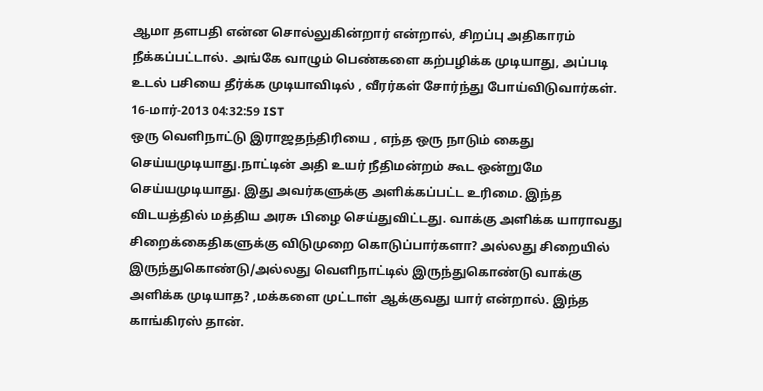ஆமா தளபதி என்ன சொல்லுகின்றார் என்றால், சிறப்பு அதிகாரம் நீக்கப்பட்டால். அங்கே வாழும் பெண்களை கற்பழிக்க முடியாது, அப்படி உடல் பசியை தீர்க்க முடியாவிடில் , வீரர்கள் சோர்ந்து போய்விடுவார்கள்.
16-மார்-2013 04:32:59 IST
ஒரு வெளிநாட்டு இராஜதந்திரியை , எந்த ஒரு நாடும் கைது செய்யமுடியாது.நாட்டின் அதி உயர் நீதிமன்றம் கூட ஒன்றுமே செய்யமுடியாது. இது அவர்களுக்கு அளிக்கப்பட்ட உரிமை. இந்த விடயத்தில் மத்திய அரசு பிழை செய்துவிட்டது. வாக்கு அளிக்க யாராவது சிறைக்கைதிகளுக்கு விடுமுறை கொடுப்பார்களா? அல்லது சிறையில் இருந்துகொண்டு/அல்லது வெளிநாட்டில் இருந்துகொண்டு வாக்கு அளிக்க முடியாத? ,மக்களை முட்டாள் ஆக்குவது யார் என்றால். இந்த காங்கிரஸ் தான்.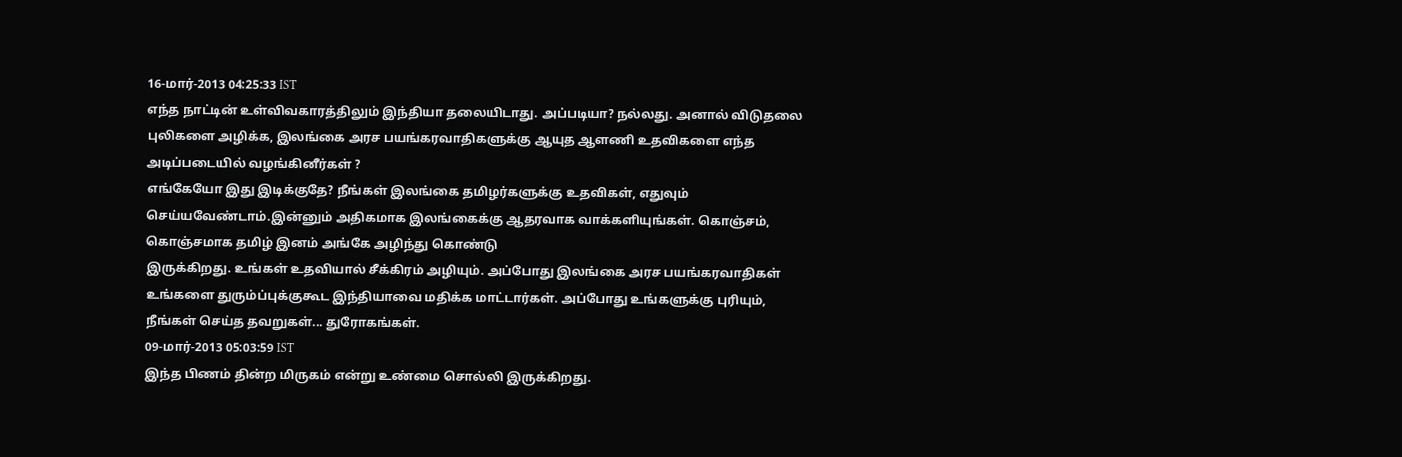16-மார்-2013 04:25:33 IST
எந்த நாட்டின் உள்விவகாரத்திலும் இந்தியா தலையிடாது. அப்படியா? நல்லது. அனால் விடுதலை புலிகளை அழிக்க, இலங்கை அரச பயங்கரவாதிகளுக்கு ஆயுத ஆளணி உதவிகளை எந்த அடிப்படையில் வழங்கினீர்கள் ?
எங்கேயோ இது இடிக்குதே? நீங்கள் இலங்கை தமிழர்களுக்கு உதவிகள், எதுவும் செய்யவேண்டாம்.இன்னும் அதிகமாக இலங்கைக்கு ஆதரவாக வாக்களியுங்கள். கொஞ்சம், கொஞ்சமாக தமிழ் இனம் அங்கே அழிந்து கொண்டு
இருக்கிறது. உங்கள் உதவியால் சீக்கிரம் அழியும். அப்போது இலங்கை அரச பயங்கரவாதிகள் உங்களை துரும்ப்புக்குகூட இந்தியாவை மதிக்க மாட்டார்கள். அப்போது உங்களுக்கு புரியும், நீங்கள் செய்த தவறுகள்... துரோகங்கள்.
09-மார்-2013 05:03:59 IST
இந்த பிணம் தின்ற மிருகம் என்று உண்மை சொல்லி இருக்கிறது.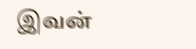இவன்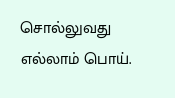சொல்லுவது எல்லாம் பொய்.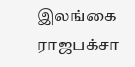இலங்கை ராஜபக்சா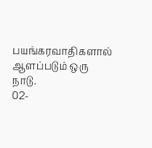பயங்கரவாதிகளால் ஆளப்படும் ஒரு நாடு.
02-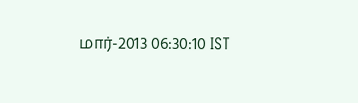மார்-2013 06:30:10 IST